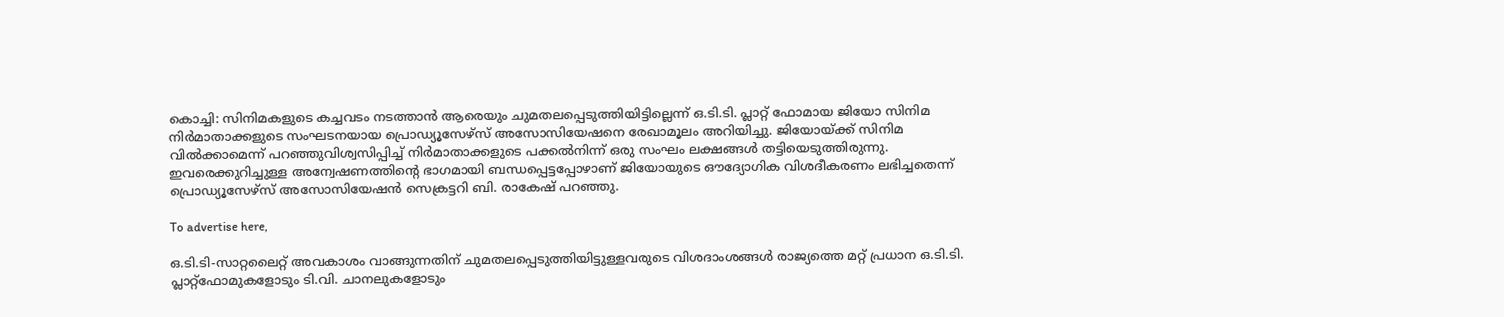കൊച്ചി: സിനിമകളുടെ കച്ചവടം നടത്താൻ ആരെയും ചുമതലപ്പെടുത്തിയിട്ടില്ലെന്ന് ഒ.ടി.ടി. പ്ലാറ്റ് ഫോമായ ജിയോ സിനിമ നിർമാതാക്കളുടെ സംഘടനയായ പ്രൊഡ്യൂസേഴ്‌സ് അസോസിയേഷനെ രേഖാമൂലം അറിയിച്ചു. ജിയോയ്ക്ക് സിനിമ വിൽക്കാമെന്ന് പറഞ്ഞുവിശ്വസിപ്പിച്ച് നിർമാതാക്കളുടെ പക്കൽനിന്ന് ഒരു സംഘം ലക്ഷങ്ങൾ തട്ടിയെടുത്തിരുന്നു. ഇവരെക്കുറിച്ചുള്ള അന്വേഷണത്തിന്റെ ഭാഗമായി ബന്ധപ്പെട്ടപ്പോഴാണ് ജിയോയുടെ ഔദ്യോഗിക വിശദീകരണം ലഭിച്ചതെന്ന് പ്രൊഡ്യൂസേഴ്‌സ് അസോസിയേഷൻ സെക്രട്ടറി ബി. രാകേഷ് പറഞ്ഞു.

To advertise here,

ഒ.ടി.ടി-സാറ്റലൈറ്റ് അവകാശം വാങ്ങുന്നതിന് ചുമതലപ്പെടുത്തിയിട്ടുള്ളവരുടെ വിശദാംശങ്ങൾ രാജ്യത്തെ മറ്റ് പ്രധാന ഒ.ടി.ടി. പ്ലാറ്റ്‌ഫോമുകളോടും ടി.വി. ചാനലുകളോടും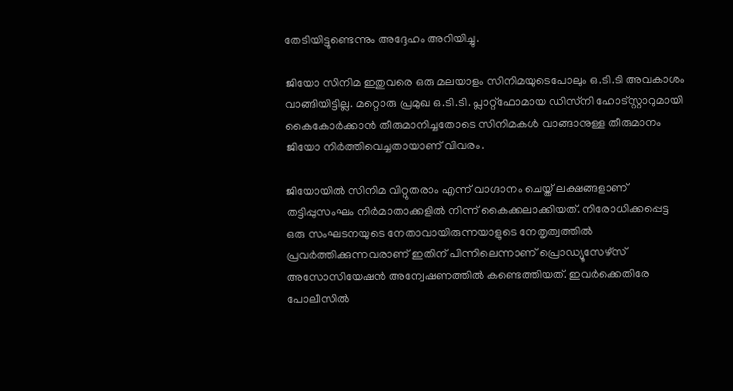തേടിയിട്ടുണ്ടെന്നും അദ്ദേഹം അറിയിച്ചു.

ജിയോ സിനിമ ഇതുവരെ ഒരു മലയാളം സിനിമയുടെപോലും ഒ.ടി.ടി അവകാശം വാങ്ങിയിട്ടില്ല. മറ്റൊരു പ്രമുഖ ഒ.ടി.ടി. പ്ലാറ്റ്‌ഫോമായ ഡിസ്‌നി ഹോട്‌സ്റ്റാറുമായി കൈകോർക്കാൻ തീരുമാനിച്ചതോടെ സിനിമകൾ വാങ്ങാനുള്ള തീരുമാനം ജിയോ നിർത്തിവെച്ചതായാണ് വിവരം.

ജിയോയിൽ സിനിമ വിറ്റുതരാം എന്ന് വാഗ്ദാനം ചെയ്ത് ലക്ഷങ്ങളാണ് തട്ടിപ്പുസംഘം നിർമാതാക്കളിൽ നിന്ന് കൈക്കലാക്കിയത്. നിരോധിക്കപ്പെട്ട ഒരു സംഘടനയുടെ നേതാവായിരുന്നയാളുടെ നേതൃത്വത്തിൽ പ്രവർത്തിക്കുന്നവരാണ് ഇതിന് പിന്നിലെന്നാണ് പ്രൊഡ്യൂസേഴ്‌സ് അസോസിയേഷൻ അന്വേഷണത്തിൽ കണ്ടെത്തിയത്. ഇവർക്കെതിരേ പോലീസിൽ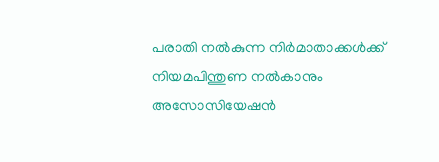പരാതി നൽകുന്ന നിർമാതാക്കൾക്ക് നിയമപിന്തുണ നൽകാനും അസോസിയേഷൻ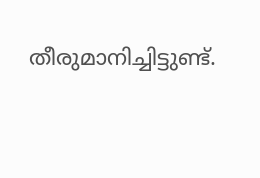തീരുമാനിച്ചിട്ടുണ്ട്.